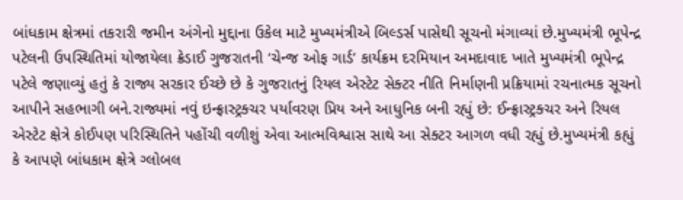બાંધકામ ક્ષેત્રમાં તકરારી જમીન અંગેનો મુદ્દાના ઉકેલ માટે મુખ્યમંત્રીએ બિલ્ડર્સ પાસેથી સૂચનો મંગાવ્યાં છે.મુખ્યમંત્રી ભૂપેન્દ્ર પટેલની ઉપસ્થિતિમાં યોજાયેલા ક્રેડાઈ ગુજરાતની ‘ચેન્જ ઓફ ગાર્ડ’ કાર્યક્રમ દરમિયાન અમદાવાદ ખાતે મુખ્યમંત્રી ભૂપેન્દ્ર પટેલે જણાવ્યું હતું કે રાજ્ય સરકાર ઈચ્છે છે કે ગુજરાતનું રિયલ એસ્ટેટ સેક્ટર નીતિ નિર્માણની પ્રક્રિયામાં રચનાત્મક સૂચનો આપીને સહભાગી બને.રાજ્યમાં નવું ઇન્ફ્રાસ્ટ્રક્ચર પર્યાવરણ પ્રિય અને આધુનિક બની રહ્યું છે: ઈન્ફ્રાસ્ટ્રક્ચર અને રિયલ એસ્ટેટ ક્ષેત્રે કોઈપણ પરિસ્થિતિને પહોંચી વળીશું એવા આત્મવિશ્વાસ સાથે આ સેક્ટર આગળ વધી રહ્યું છે.મુખ્યમંત્રી કહ્યું કે આપણે બાંધકામ ક્ષેત્રે ગ્લોબલ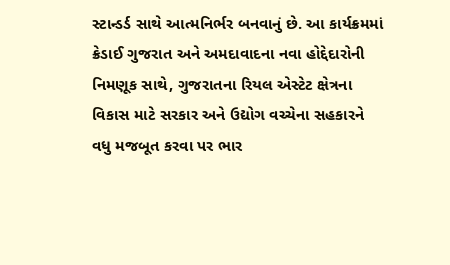સ્ટાન્ડર્ડ સાથે આત્મનિર્ભર બનવાનું છે. આ કાર્યક્રમમાં ક્રેડાઈ ગુજરાત અને અમદાવાદના નવા હોદ્દેદારોની નિમણૂક સાથે, ગુજરાતના રિયલ એસ્ટેટ ક્ષેત્રના વિકાસ માટે સરકાર અને ઉદ્યોગ વચ્ચેના સહકારને વધુ મજબૂત કરવા પર ભાર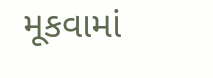મૂકવામાં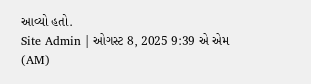આવ્યો હતો.
Site Admin | ઓગસ્ટ 8, 2025 9:39 એ એમ (AM)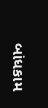બાંધકામ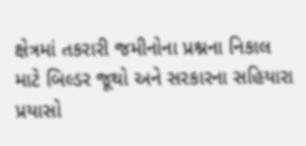ક્ષેત્રમાં તકરારી જમીનોના પ્રશ્નના નિકાલ માટે બિલ્ડર જૂથો અને સરકારના સહિયારા પ્રયાસો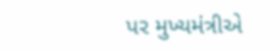પર મુખ્યમંત્રીએ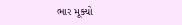ભાર મૂક્યો